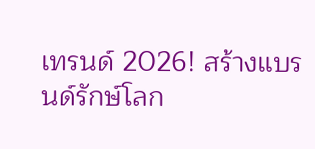เทรนด์ 2026! สร้างแบรนด์รักษ์โลก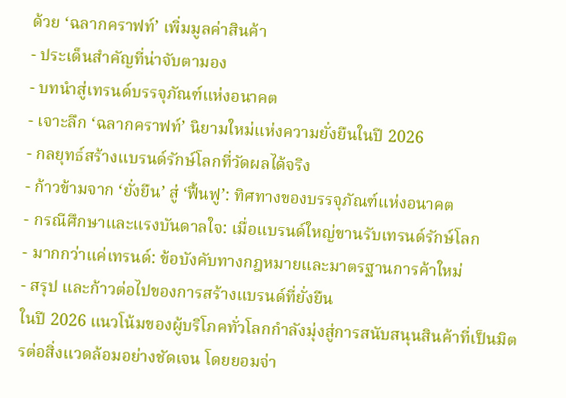ด้วย ‘ฉลากคราฟท์’ เพิ่มมูลค่าสินค้า
- ประเด็นสำคัญที่น่าจับตามอง
- บทนำสู่เทรนด์บรรจุภัณฑ์แห่งอนาคต
- เจาะลึก ‘ฉลากคราฟท์’ นิยามใหม่แห่งความยั่งยืนในปี 2026
- กลยุทธ์สร้างแบรนด์รักษ์โลกที่วัดผลได้จริง
- ก้าวข้ามจาก ‘ยั่งยืน’ สู่ ‘ฟื้นฟู’: ทิศทางของบรรจุภัณฑ์แห่งอนาคต
- กรณีศึกษาและแรงบันดาลใจ: เมื่อแบรนด์ใหญ่ขานรับเทรนด์รักษ์โลก
- มากกว่าแค่เทรนด์: ข้อบังคับทางกฎหมายและมาตรฐานการค้าใหม่
- สรุป และก้าวต่อไปของการสร้างแบรนด์ที่ยั่งยืน
ในปี 2026 แนวโน้มของผู้บริโภคทั่วโลกกำลังมุ่งสู่การสนับสนุนสินค้าที่เป็นมิตรต่อสิ่งแวดล้อมอย่างชัดเจน โดยยอมจ่า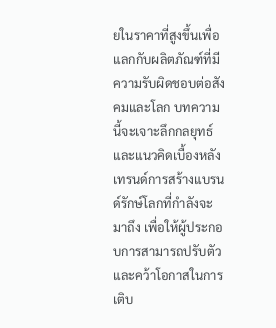ยในราคาที่สูงขึ้นเพื่อแลกกับผลิตภัณฑ์ที่มีความรับผิดชอบต่อสังคมและโลก บทความนี้จะเจาะลึกกลยุทธ์และแนวคิดเบื้องหลังเทรนด์การสร้างแบรนด์รักษ์โลกที่กำลังจะมาถึง เพื่อให้ผู้ประกอบการสามารถปรับตัวและคว้าโอกาสในการเติบ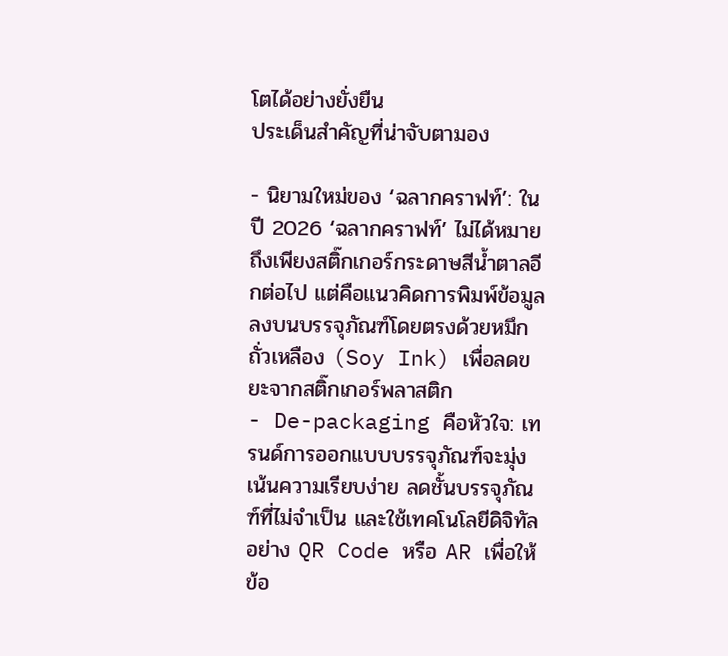โตได้อย่างยั่งยืน
ประเด็นสำคัญที่น่าจับตามอง

- นิยามใหม่ของ ‘ฉลากคราฟท์’: ในปี 2026 ‘ฉลากคราฟท์’ ไม่ได้หมายถึงเพียงสติ๊กเกอร์กระดาษสีน้ำตาลอีกต่อไป แต่คือแนวคิดการพิมพ์ข้อมูลลงบนบรรจุภัณฑ์โดยตรงด้วยหมึกถั่วเหลือง (Soy Ink) เพื่อลดขยะจากสติ๊กเกอร์พลาสติก
- De-packaging คือหัวใจ: เทรนด์การออกแบบบรรจุภัณฑ์จะมุ่งเน้นความเรียบง่าย ลดชั้นบรรจุภัณฑ์ที่ไม่จำเป็น และใช้เทคโนโลยีดิจิทัลอย่าง QR Code หรือ AR เพื่อให้ข้อ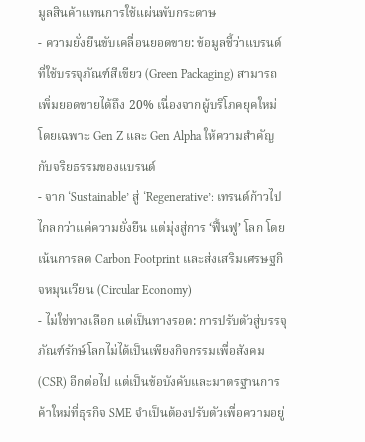มูลสินค้าแทนการใช้แผ่นพับกระดาษ
- ความยั่งยืนขับเคลื่อนยอดขาย: ข้อมูลชี้ว่าแบรนด์ที่ใช้บรรจุภัณฑ์สีเขียว (Green Packaging) สามารถเพิ่มยอดขายได้ถึง 20% เนื่องจากผู้บริโภคยุคใหม่ โดยเฉพาะ Gen Z และ Gen Alpha ให้ความสำคัญกับจริยธรรมของแบรนด์
- จาก ‘Sustainable’ สู่ ‘Regenerative’: เทรนด์ก้าวไปไกลกว่าแค่ความยั่งยืน แต่มุ่งสู่การ ‘ฟื้นฟู’ โลก โดยเน้นการลด Carbon Footprint และส่งเสริมเศรษฐกิจหมุนเวียน (Circular Economy)
- ไม่ใช่ทางเลือก แต่เป็นทางรอด: การปรับตัวสู่บรรจุภัณฑ์รักษ์โลกไม่ได้เป็นเพียงกิจกรรมเพื่อสังคม (CSR) อีกต่อไป แต่เป็นข้อบังคับและมาตรฐานการค้าใหม่ที่ธุรกิจ SME จำเป็นต้องปรับตัวเพื่อความอยู่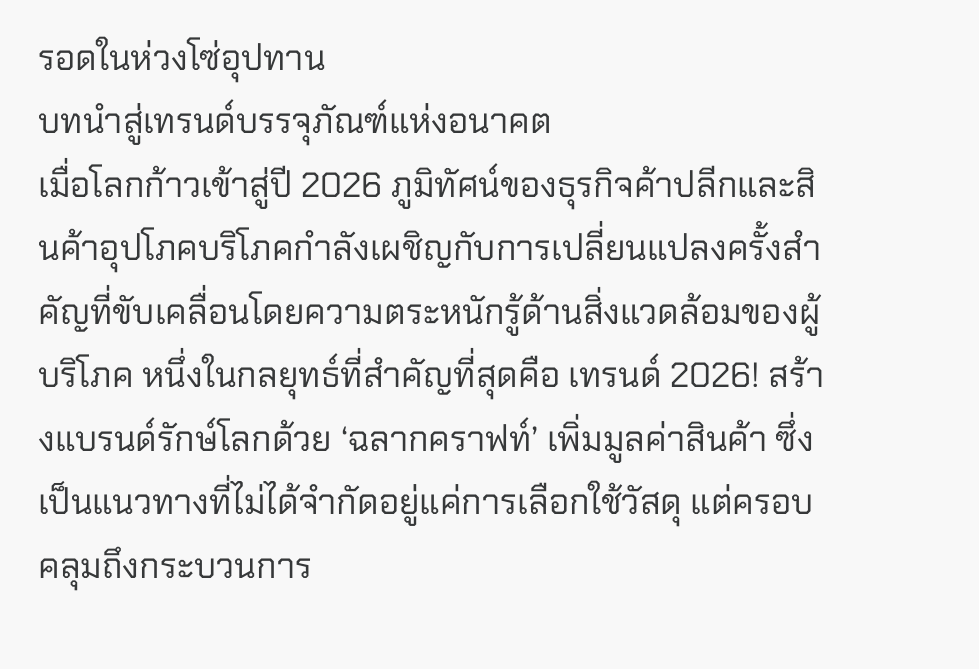รอดในห่วงโซ่อุปทาน
บทนำสู่เทรนด์บรรจุภัณฑ์แห่งอนาคต
เมื่อโลกก้าวเข้าสู่ปี 2026 ภูมิทัศน์ของธุรกิจค้าปลีกและสินค้าอุปโภคบริโภคกำลังเผชิญกับการเปลี่ยนแปลงครั้งสำคัญที่ขับเคลื่อนโดยความตระหนักรู้ด้านสิ่งแวดล้อมของผู้บริโภค หนึ่งในกลยุทธ์ที่สำคัญที่สุดคือ เทรนด์ 2026! สร้างแบรนด์รักษ์โลกด้วย ‘ฉลากคราฟท์’ เพิ่มมูลค่าสินค้า ซึ่งเป็นแนวทางที่ไม่ได้จำกัดอยู่แค่การเลือกใช้วัสดุ แต่ครอบคลุมถึงกระบวนการ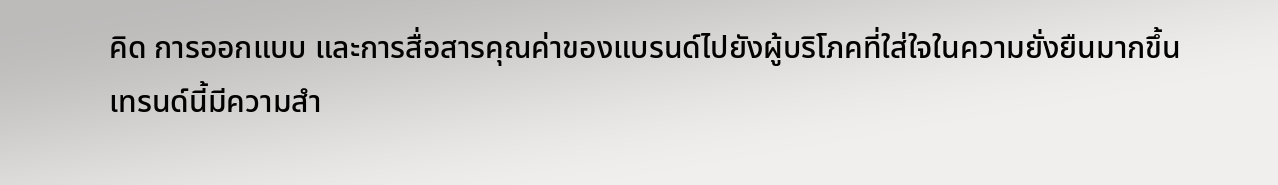คิด การออกแบบ และการสื่อสารคุณค่าของแบรนด์ไปยังผู้บริโภคที่ใส่ใจในความยั่งยืนมากขึ้น
เทรนด์นี้มีความสำ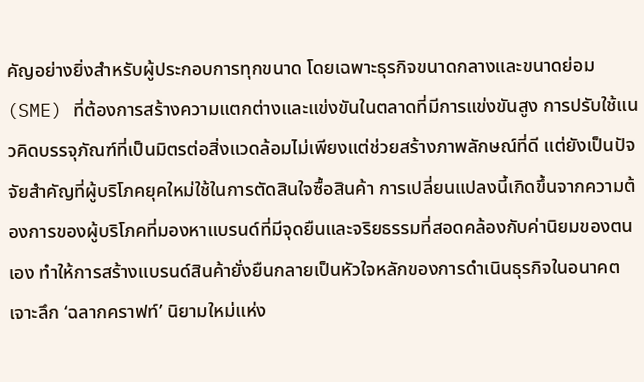คัญอย่างยิ่งสำหรับผู้ประกอบการทุกขนาด โดยเฉพาะธุรกิจขนาดกลางและขนาดย่อม (SME) ที่ต้องการสร้างความแตกต่างและแข่งขันในตลาดที่มีการแข่งขันสูง การปรับใช้แนวคิดบรรจุภัณฑ์ที่เป็นมิตรต่อสิ่งแวดล้อมไม่เพียงแต่ช่วยสร้างภาพลักษณ์ที่ดี แต่ยังเป็นปัจจัยสำคัญที่ผู้บริโภคยุคใหม่ใช้ในการตัดสินใจซื้อสินค้า การเปลี่ยนแปลงนี้เกิดขึ้นจากความต้องการของผู้บริโภคที่มองหาแบรนด์ที่มีจุดยืนและจริยธรรมที่สอดคล้องกับค่านิยมของตนเอง ทำให้การสร้างแบรนด์สินค้ายั่งยืนกลายเป็นหัวใจหลักของการดำเนินธุรกิจในอนาคต
เจาะลึก ‘ฉลากคราฟท์’ นิยามใหม่แห่ง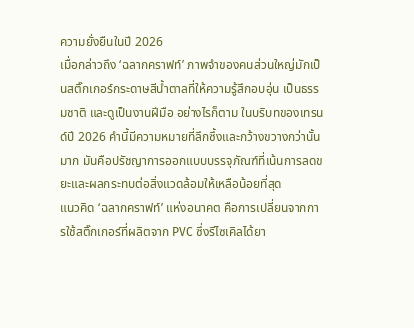ความยั่งยืนในปี 2026
เมื่อกล่าวถึง ‘ฉลากคราฟท์’ ภาพจำของคนส่วนใหญ่มักเป็นสติ๊กเกอร์กระดาษสีน้ำตาลที่ให้ความรู้สึกอบอุ่น เป็นธรรมชาติ และดูเป็นงานฝีมือ อย่างไรก็ตาม ในบริบทของเทรนด์ปี 2026 คำนี้มีความหมายที่ลึกซึ้งและกว้างขวางกว่านั้นมาก มันคือปรัชญาการออกแบบบรรจุภัณฑ์ที่เน้นการลดขยะและผลกระทบต่อสิ่งแวดล้อมให้เหลือน้อยที่สุด
แนวคิด ‘ฉลากคราฟท์’ แห่งอนาคต คือการเปลี่ยนจากการใช้สติ๊กเกอร์ที่ผลิตจาก PVC ซึ่งรีไซเคิลได้ยา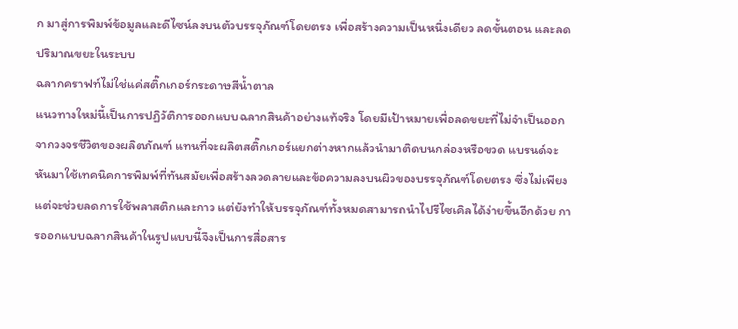ก มาสู่การพิมพ์ข้อมูลและดีไซน์ลงบนตัวบรรจุภัณฑ์โดยตรง เพื่อสร้างความเป็นหนึ่งเดียว ลดขั้นตอน และลดปริมาณขยะในระบบ
ฉลากคราฟท์ไม่ใช่แค่สติ๊กเกอร์กระดาษสีน้ำตาล
แนวทางใหม่นี้เป็นการปฏิวัติการออกแบบฉลากสินค้าอย่างแท้จริง โดยมีเป้าหมายเพื่อลดขยะที่ไม่จำเป็นออกจากวงจรชีวิตของผลิตภัณฑ์ แทนที่จะผลิตสติ๊กเกอร์แยกต่างหากแล้วนำมาติดบนกล่องหรือขวด แบรนด์จะหันมาใช้เทคนิคการพิมพ์ที่ทันสมัยเพื่อสร้างลวดลายและข้อความลงบนผิวของบรรจุภัณฑ์โดยตรง ซึ่งไม่เพียงแต่จะช่วยลดการใช้พลาสติกและกาว แต่ยังทำให้บรรจุภัณฑ์ทั้งหมดสามารถนำไปรีไซเคิลได้ง่ายขึ้นอีกด้วย การออกแบบฉลากสินค้าในรูปแบบนี้จึงเป็นการสื่อสาร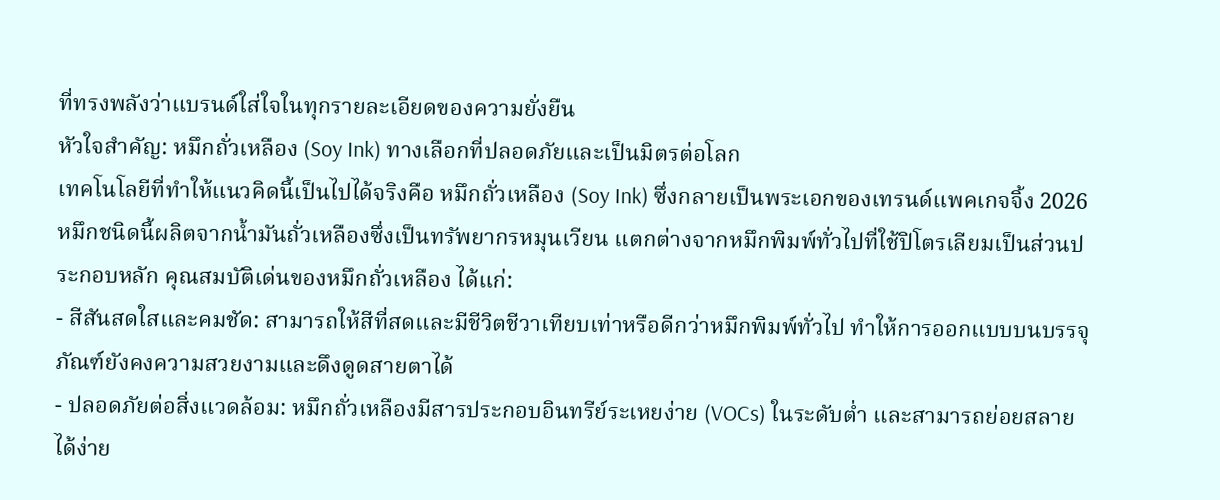ที่ทรงพลังว่าแบรนด์ใส่ใจในทุกรายละเอียดของความยั่งยืน
หัวใจสำคัญ: หมึกถั่วเหลือง (Soy Ink) ทางเลือกที่ปลอดภัยและเป็นมิตรต่อโลก
เทคโนโลยีที่ทำให้แนวคิดนี้เป็นไปได้จริงคือ หมึกถั่วเหลือง (Soy Ink) ซึ่งกลายเป็นพระเอกของเทรนด์แพคเกจจิ้ง 2026 หมึกชนิดนี้ผลิตจากน้ำมันถั่วเหลืองซึ่งเป็นทรัพยากรหมุนเวียน แตกต่างจากหมึกพิมพ์ทั่วไปที่ใช้ปิโตรเลียมเป็นส่วนประกอบหลัก คุณสมบัติเด่นของหมึกถั่วเหลือง ได้แก่:
- สีสันสดใสและคมชัด: สามารถให้สีที่สดและมีชีวิตชีวาเทียบเท่าหรือดีกว่าหมึกพิมพ์ทั่วไป ทำให้การออกแบบบนบรรจุภัณฑ์ยังคงความสวยงามและดึงดูดสายตาได้
- ปลอดภัยต่อสิ่งแวดล้อม: หมึกถั่วเหลืองมีสารประกอบอินทรีย์ระเหยง่าย (VOCs) ในระดับต่ำ และสามารถย่อยสลายได้ง่าย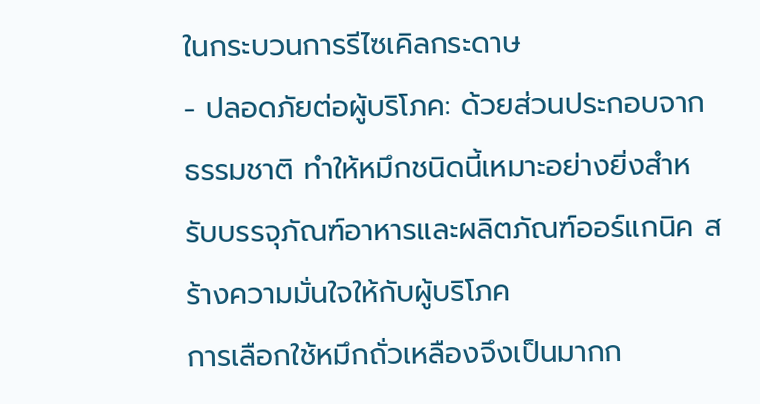ในกระบวนการรีไซเคิลกระดาษ
- ปลอดภัยต่อผู้บริโภค: ด้วยส่วนประกอบจากธรรมชาติ ทำให้หมึกชนิดนี้เหมาะอย่างยิ่งสำหรับบรรจุภัณฑ์อาหารและผลิตภัณฑ์ออร์แกนิค สร้างความมั่นใจให้กับผู้บริโภค
การเลือกใช้หมึกถั่วเหลืองจึงเป็นมากก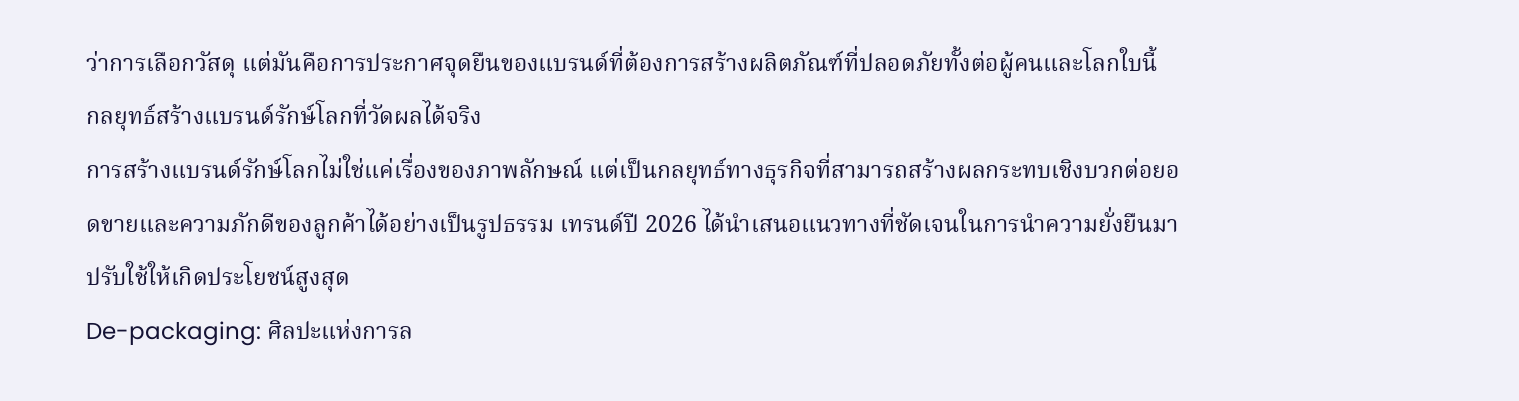ว่าการเลือกวัสดุ แต่มันคือการประกาศจุดยืนของแบรนด์ที่ต้องการสร้างผลิตภัณฑ์ที่ปลอดภัยทั้งต่อผู้คนและโลกใบนี้
กลยุทธ์สร้างแบรนด์รักษ์โลกที่วัดผลได้จริง
การสร้างแบรนด์รักษ์โลกไม่ใช่แค่เรื่องของภาพลักษณ์ แต่เป็นกลยุทธ์ทางธุรกิจที่สามารถสร้างผลกระทบเชิงบวกต่อยอดขายและความภักดีของลูกค้าได้อย่างเป็นรูปธรรม เทรนด์ปี 2026 ได้นำเสนอแนวทางที่ชัดเจนในการนำความยั่งยืนมาปรับใช้ให้เกิดประโยชน์สูงสุด
De-packaging: ศิลปะแห่งการล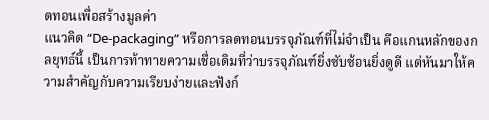ดทอนเพื่อสร้างมูลค่า
แนวคิด “De-packaging” หรือการลดทอนบรรจุภัณฑ์ที่ไม่จำเป็น คือแกนหลักของกลยุทธ์นี้ เป็นการท้าทายความเชื่อเดิมที่ว่าบรรจุภัณฑ์ยิ่งซับซ้อนยิ่งดูดี แต่หันมาให้ความสำคัญกับความเรียบง่ายและฟังก์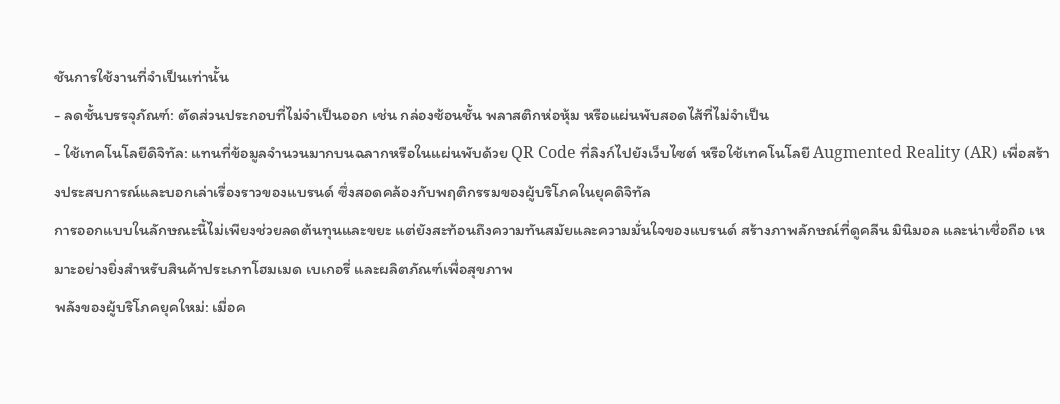ชันการใช้งานที่จำเป็นเท่านั้น
- ลดชั้นบรรจุภัณฑ์: ตัดส่วนประกอบที่ไม่จำเป็นออก เช่น กล่องซ้อนชั้น พลาสติกห่อหุ้ม หรือแผ่นพับสอดไส้ที่ไม่จำเป็น
- ใช้เทคโนโลยีดิจิทัล: แทนที่ข้อมูลจำนวนมากบนฉลากหรือในแผ่นพับด้วย QR Code ที่ลิงก์ไปยังเว็บไซต์ หรือใช้เทคโนโลยี Augmented Reality (AR) เพื่อสร้างประสบการณ์และบอกเล่าเรื่องราวของแบรนด์ ซึ่งสอดคล้องกับพฤติกรรมของผู้บริโภคในยุคดิจิทัล
การออกแบบในลักษณะนี้ไม่เพียงช่วยลดต้นทุนและขยะ แต่ยังสะท้อนถึงความทันสมัยและความมั่นใจของแบรนด์ สร้างภาพลักษณ์ที่ดูคลีน มินิมอล และน่าเชื่อถือ เหมาะอย่างยิ่งสำหรับสินค้าประเภทโฮมเมด เบเกอรี่ และผลิตภัณฑ์เพื่อสุขภาพ
พลังของผู้บริโภคยุคใหม่: เมื่อค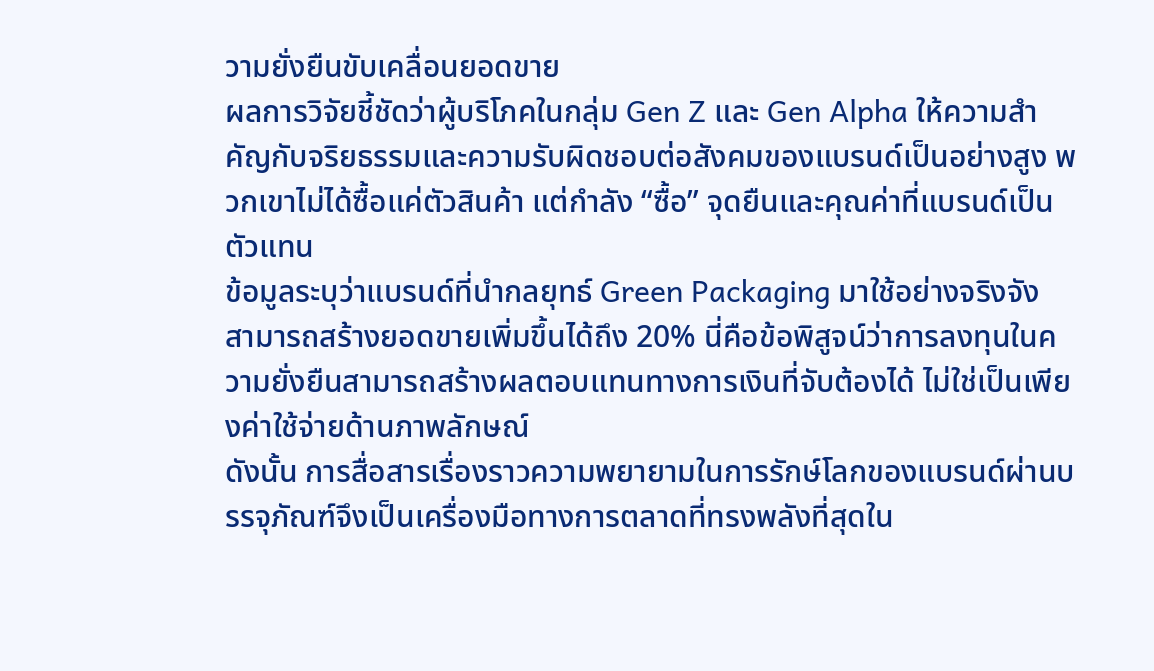วามยั่งยืนขับเคลื่อนยอดขาย
ผลการวิจัยชี้ชัดว่าผู้บริโภคในกลุ่ม Gen Z และ Gen Alpha ให้ความสำคัญกับจริยธรรมและความรับผิดชอบต่อสังคมของแบรนด์เป็นอย่างสูง พวกเขาไม่ได้ซื้อแค่ตัวสินค้า แต่กำลัง “ซื้อ” จุดยืนและคุณค่าที่แบรนด์เป็นตัวแทน
ข้อมูลระบุว่าแบรนด์ที่นำกลยุทธ์ Green Packaging มาใช้อย่างจริงจัง สามารถสร้างยอดขายเพิ่มขึ้นได้ถึง 20% นี่คือข้อพิสูจน์ว่าการลงทุนในความยั่งยืนสามารถสร้างผลตอบแทนทางการเงินที่จับต้องได้ ไม่ใช่เป็นเพียงค่าใช้จ่ายด้านภาพลักษณ์
ดังนั้น การสื่อสารเรื่องราวความพยายามในการรักษ์โลกของแบรนด์ผ่านบรรจุภัณฑ์จึงเป็นเครื่องมือทางการตลาดที่ทรงพลังที่สุดใน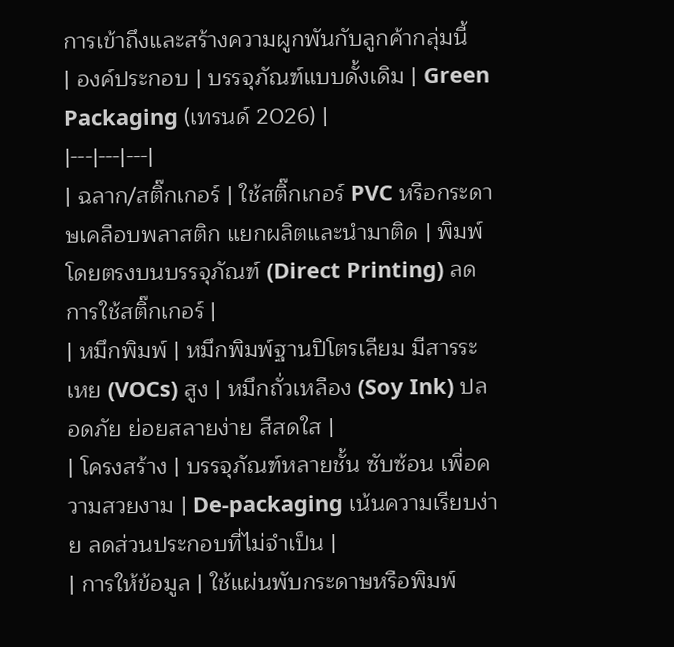การเข้าถึงและสร้างความผูกพันกับลูกค้ากลุ่มนี้
| องค์ประกอบ | บรรจุภัณฑ์แบบดั้งเดิม | Green Packaging (เทรนด์ 2026) |
|---|---|---|
| ฉลาก/สติ๊กเกอร์ | ใช้สติ๊กเกอร์ PVC หรือกระดาษเคลือบพลาสติก แยกผลิตและนำมาติด | พิมพ์โดยตรงบนบรรจุภัณฑ์ (Direct Printing) ลดการใช้สติ๊กเกอร์ |
| หมึกพิมพ์ | หมึกพิมพ์ฐานปิโตรเลียม มีสารระเหย (VOCs) สูง | หมึกถั่วเหลือง (Soy Ink) ปลอดภัย ย่อยสลายง่าย สีสดใส |
| โครงสร้าง | บรรจุภัณฑ์หลายชั้น ซับซ้อน เพื่อความสวยงาม | De-packaging เน้นความเรียบง่าย ลดส่วนประกอบที่ไม่จำเป็น |
| การให้ข้อมูล | ใช้แผ่นพับกระดาษหรือพิมพ์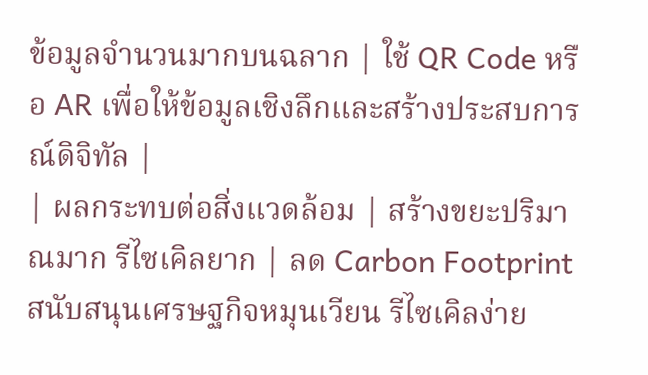ข้อมูลจำนวนมากบนฉลาก | ใช้ QR Code หรือ AR เพื่อให้ข้อมูลเชิงลึกและสร้างประสบการณ์ดิจิทัล |
| ผลกระทบต่อสิ่งแวดล้อม | สร้างขยะปริมาณมาก รีไซเคิลยาก | ลด Carbon Footprint สนับสนุนเศรษฐกิจหมุนเวียน รีไซเคิลง่าย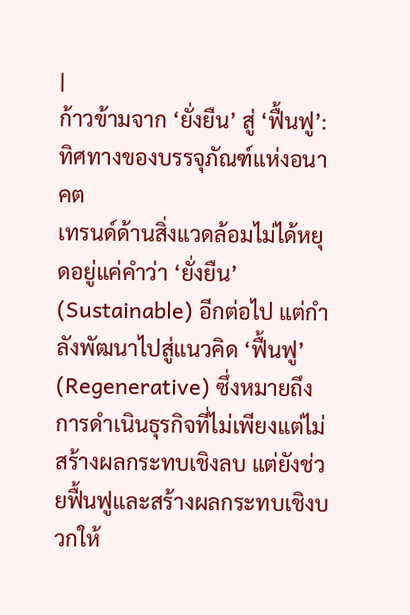|
ก้าวข้ามจาก ‘ยั่งยืน’ สู่ ‘ฟื้นฟู’: ทิศทางของบรรจุภัณฑ์แห่งอนาคต
เทรนด์ด้านสิ่งแวดล้อมไม่ได้หยุดอยู่แค่คำว่า ‘ยั่งยืน’ (Sustainable) อีกต่อไป แต่กำลังพัฒนาไปสู่แนวคิด ‘ฟื้นฟู’ (Regenerative) ซึ่งหมายถึงการดำเนินธุรกิจที่ไม่เพียงแต่ไม่สร้างผลกระทบเชิงลบ แต่ยังช่วยฟื้นฟูและสร้างผลกระทบเชิงบวกให้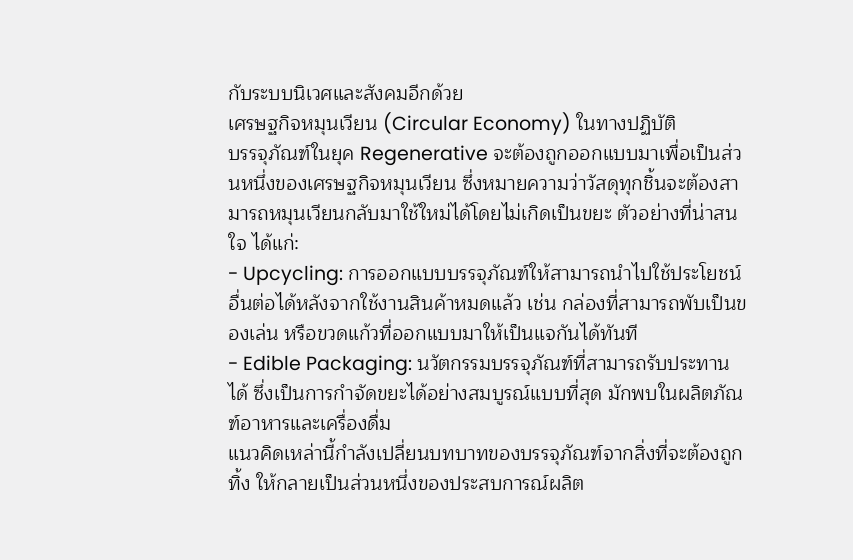กับระบบนิเวศและสังคมอีกด้วย
เศรษฐกิจหมุนเวียน (Circular Economy) ในทางปฏิบัติ
บรรจุภัณฑ์ในยุค Regenerative จะต้องถูกออกแบบมาเพื่อเป็นส่วนหนึ่งของเศรษฐกิจหมุนเวียน ซึ่งหมายความว่าวัสดุทุกชิ้นจะต้องสามารถหมุนเวียนกลับมาใช้ใหม่ได้โดยไม่เกิดเป็นขยะ ตัวอย่างที่น่าสนใจ ได้แก่:
- Upcycling: การออกแบบบรรจุภัณฑ์ให้สามารถนำไปใช้ประโยชน์อื่นต่อได้หลังจากใช้งานสินค้าหมดแล้ว เช่น กล่องที่สามารถพับเป็นของเล่น หรือขวดแก้วที่ออกแบบมาให้เป็นแจกันได้ทันที
- Edible Packaging: นวัตกรรมบรรจุภัณฑ์ที่สามารถรับประทานได้ ซึ่งเป็นการกำจัดขยะได้อย่างสมบูรณ์แบบที่สุด มักพบในผลิตภัณฑ์อาหารและเครื่องดื่ม
แนวคิดเหล่านี้กำลังเปลี่ยนบทบาทของบรรจุภัณฑ์จากสิ่งที่จะต้องถูกทิ้ง ให้กลายเป็นส่วนหนึ่งของประสบการณ์ผลิต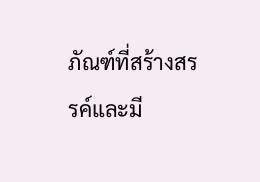ภัณฑ์ที่สร้างสรรค์และมี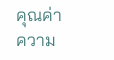คุณค่า
ความ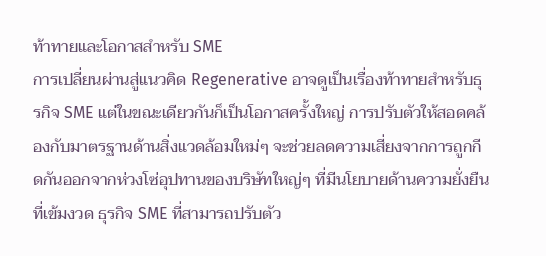ท้าทายและโอกาสสำหรับ SME
การเปลี่ยนผ่านสู่แนวคิด Regenerative อาจดูเป็นเรื่องท้าทายสำหรับธุรกิจ SME แต่ในขณะเดียวกันก็เป็นโอกาสครั้งใหญ่ การปรับตัวให้สอดคล้องกับมาตรฐานด้านสิ่งแวดล้อมใหม่ๆ จะช่วยลดความเสี่ยงจากการถูกกีดกันออกจากห่วงโซ่อุปทานของบริษัทใหญ่ๆ ที่มีนโยบายด้านความยั่งยืนที่เข้มงวด ธุรกิจ SME ที่สามารถปรับตัว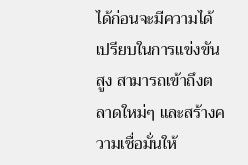ได้ก่อนจะมีความได้เปรียบในการแข่งขันสูง สามารถเข้าถึงตลาดใหม่ๆ และสร้างความเชื่อมั่นให้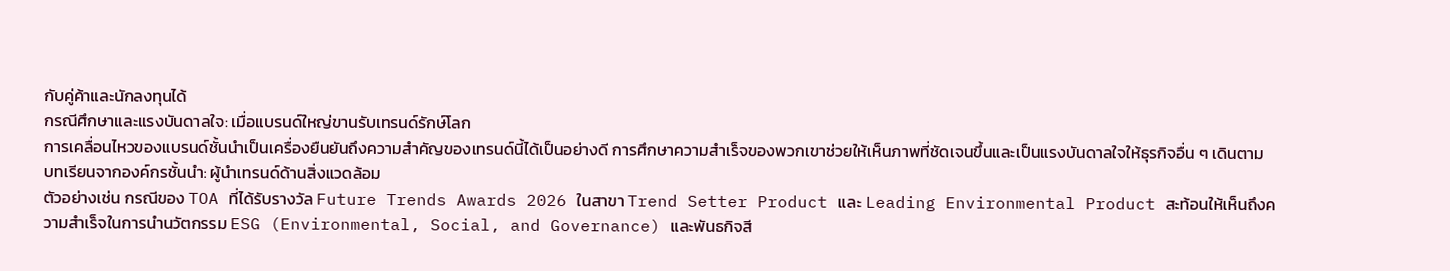กับคู่ค้าและนักลงทุนได้
กรณีศึกษาและแรงบันดาลใจ: เมื่อแบรนด์ใหญ่ขานรับเทรนด์รักษ์โลก
การเคลื่อนไหวของแบรนด์ชั้นนำเป็นเครื่องยืนยันถึงความสำคัญของเทรนด์นี้ได้เป็นอย่างดี การศึกษาความสำเร็จของพวกเขาช่วยให้เห็นภาพที่ชัดเจนขึ้นและเป็นแรงบันดาลใจให้ธุรกิจอื่น ๆ เดินตาม
บทเรียนจากองค์กรชั้นนำ: ผู้นำเทรนด์ด้านสิ่งแวดล้อม
ตัวอย่างเช่น กรณีของ TOA ที่ได้รับรางวัล Future Trends Awards 2026 ในสาขา Trend Setter Product และ Leading Environmental Product สะท้อนให้เห็นถึงความสำเร็จในการนำนวัตกรรม ESG (Environmental, Social, and Governance) และพันธกิจสี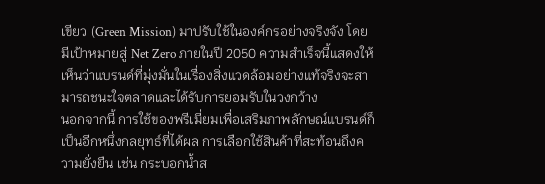เขียว (Green Mission) มาปรับใช้ในองค์กรอย่างจริงจัง โดยมีเป้าหมายสู่ Net Zero ภายในปี 2050 ความสำเร็จนี้แสดงให้เห็นว่าแบรนด์ที่มุ่งมั่นในเรื่องสิ่งแวดล้อมอย่างแท้จริงจะสามารถชนะใจตลาดและได้รับการยอมรับในวงกว้าง
นอกจากนี้ การใช้ของพรีเมี่ยมเพื่อเสริมภาพลักษณ์แบรนด์ก็เป็นอีกหนึ่งกลยุทธ์ที่ได้ผล การเลือกใช้สินค้าที่สะท้อนถึงความยั่งยืน เช่น กระบอกน้ำส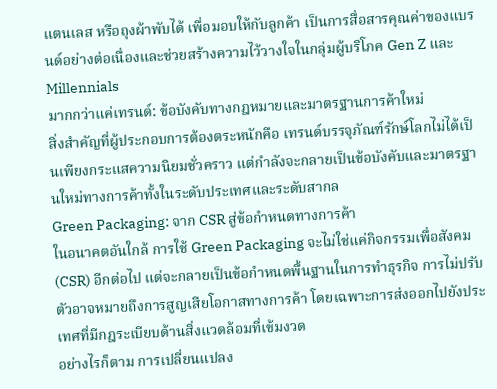แตนเลส หรือถุงผ้าพับได้ เพื่อมอบให้กับลูกค้า เป็นการสื่อสารคุณค่าของแบรนด์อย่างต่อเนื่องและช่วยสร้างความไว้วางใจในกลุ่มผู้บริโภค Gen Z และ Millennials
มากกว่าแค่เทรนด์: ข้อบังคับทางกฎหมายและมาตรฐานการค้าใหม่
สิ่งสำคัญที่ผู้ประกอบการต้องตระหนักคือ เทรนด์บรรจุภัณฑ์รักษ์โลกไม่ได้เป็นเพียงกระแสความนิยมชั่วคราว แต่กำลังจะกลายเป็นข้อบังคับและมาตรฐานใหม่ทางการค้าทั้งในระดับประเทศและระดับสากล
Green Packaging: จาก CSR สู่ข้อกำหนดทางการค้า
ในอนาคตอันใกล้ การใช้ Green Packaging จะไม่ใช่แค่กิจกรรมเพื่อสังคม (CSR) อีกต่อไป แต่จะกลายเป็นข้อกำหนดพื้นฐานในการทำธุรกิจ การไม่ปรับตัวอาจหมายถึงการสูญเสียโอกาสทางการค้า โดยเฉพาะการส่งออกไปยังประเทศที่มีกฎระเบียบด้านสิ่งแวดล้อมที่เข้มงวด
อย่างไรก็ตาม การเปลี่ยนแปลง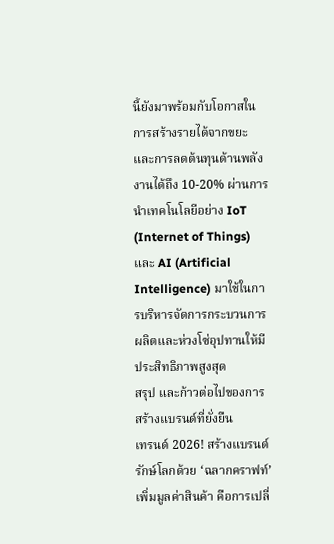นี้ยังมาพร้อมกับโอกาสในการสร้างรายได้จากขยะ และการลดต้นทุนด้านพลังงานได้ถึง 10-20% ผ่านการนำเทคโนโลยีอย่าง IoT (Internet of Things) และ AI (Artificial Intelligence) มาใช้ในการบริหารจัดการกระบวนการผลิตและห่วงโซ่อุปทานให้มีประสิทธิภาพสูงสุด
สรุป และก้าวต่อไปของการสร้างแบรนด์ที่ยั่งยืน
เทรนด์ 2026! สร้างแบรนด์รักษ์โลกด้วย ‘ฉลากคราฟท์’ เพิ่มมูลค่าสินค้า คือการเปลี่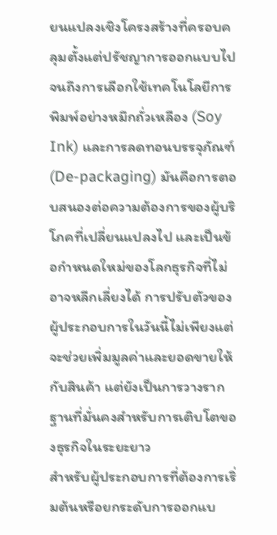ยนแปลงเชิงโครงสร้างที่ครอบคลุมตั้งแต่ปรัชญาการออกแบบไปจนถึงการเลือกใช้เทคโนโลยีการพิมพ์อย่างหมึกถั่วเหลือง (Soy Ink) และการลดทอนบรรจุภัณฑ์ (De-packaging) มันคือการตอบสนองต่อความต้องการของผู้บริโภคที่เปลี่ยนแปลงไป และเป็นข้อกำหนดใหม่ของโลกธุรกิจที่ไม่อาจหลีกเลี่ยงได้ การปรับตัวของผู้ประกอบการในวันนี้ไม่เพียงแต่จะช่วยเพิ่มมูลค่าและยอดขายให้กับสินค้า แต่ยังเป็นการวางรากฐานที่มั่นคงสำหรับการเติบโตของธุรกิจในระยะยาว
สำหรับผู้ประกอบการที่ต้องการเริ่มต้นหรือยกระดับการออกแบ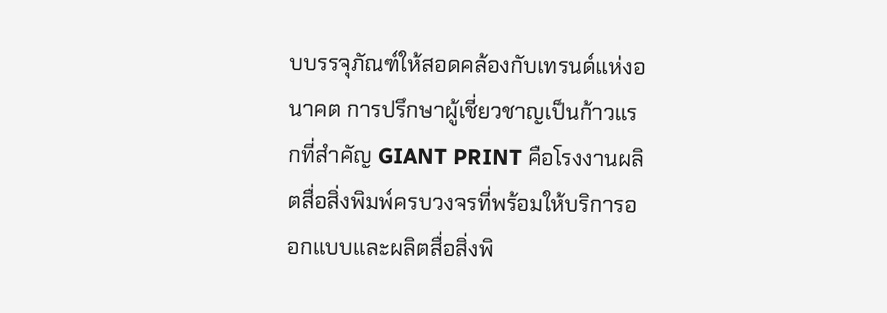บบรรจุภัณฑ์ให้สอดคล้องกับเทรนด์แห่งอนาคต การปรึกษาผู้เชี่ยวชาญเป็นก้าวแรกที่สำคัญ GIANT PRINT คือโรงงานผลิตสื่อสิ่งพิมพ์ครบวงจรที่พร้อมให้บริการออกแบบและผลิตสื่อสิ่งพิ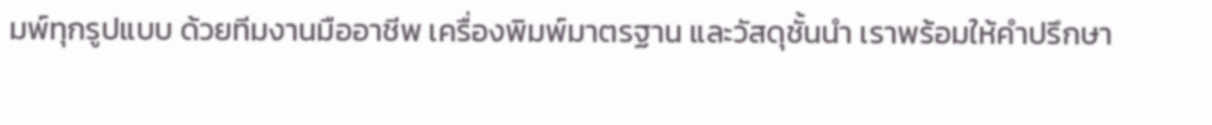มพ์ทุกรูปแบบ ด้วยทีมงานมืออาชีพ เครื่องพิมพ์มาตรฐาน และวัสดุชั้นนำ เราพร้อมให้คำปรึกษา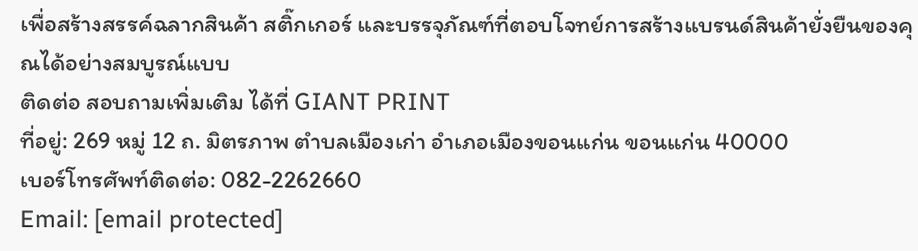เพื่อสร้างสรรค์ฉลากสินค้า สติ๊กเกอร์ และบรรจุภัณฑ์ที่ตอบโจทย์การสร้างแบรนด์สินค้ายั่งยืนของคุณได้อย่างสมบูรณ์แบบ
ติดต่อ สอบถามเพิ่มเติม ได้ที่ GIANT PRINT
ที่อยู่: 269 หมู่ 12 ถ. มิตรภาพ ตำบลเมืองเก่า อำเภอเมืองขอนแก่น ขอนแก่น 40000
เบอร์โทรศัพท์ติดต่อ: 082-2262660
Email: [email protected]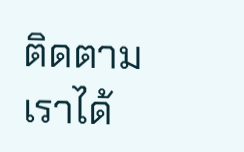ติดตามเราได้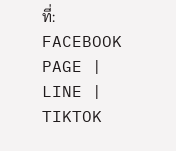ที่: FACEBOOK PAGE | LINE | TIKTOK